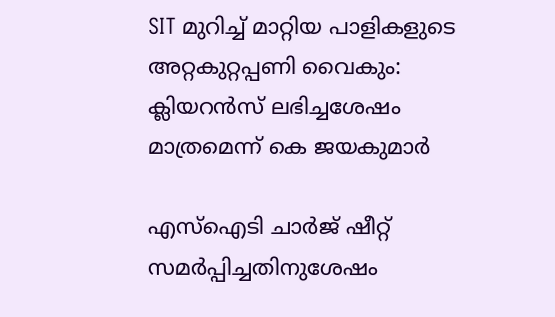SIT മുറിച്ച് മാറ്റിയ പാളികളുടെ അറ്റകുറ്റപ്പണി വൈകും: ക്ലിയറൻസ് ലഭിച്ചശേഷം മാത്രമെന്ന് കെ ജയകുമാർ

എസ്ഐടി ചാർജ് ഷീറ്റ് സമർപ്പിച്ചതിനുശേഷം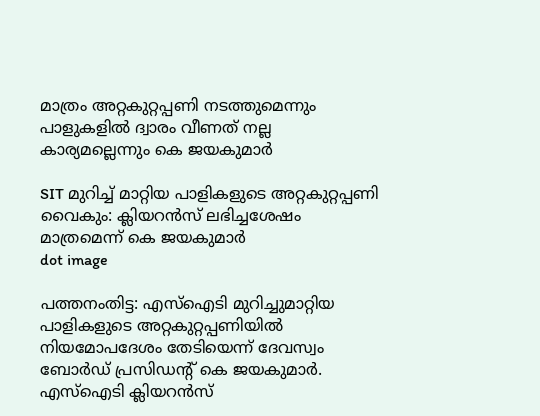മാത്രം അറ്റകുറ്റപ്പണി നടത്തുമെന്നും പാളുകളിൽ ദ്വാരം വീണത് നല്ല കാര്യമല്ലെന്നും കെ ജയകുമാ‍ർ

SIT മുറിച്ച് മാറ്റിയ പാളികളുടെ അറ്റകുറ്റപ്പണി വൈകും: ക്ലിയറൻസ് ലഭിച്ചശേഷം മാത്രമെന്ന് കെ ജയകുമാർ
dot image

പത്തനംതിട്ട: എസ്ഐടി മുറിച്ചുമാറ്റിയ പാളികളുടെ അറ്റകുറ്റപ്പണിയിൽ നിയമോപദേശം തേടിയെന്ന് ദേവസ്വം ബോർഡ് പ്രസിഡൻ്റ് കെ ജയകുമാർ. എസ്ഐടി ക്ലിയറൻസ്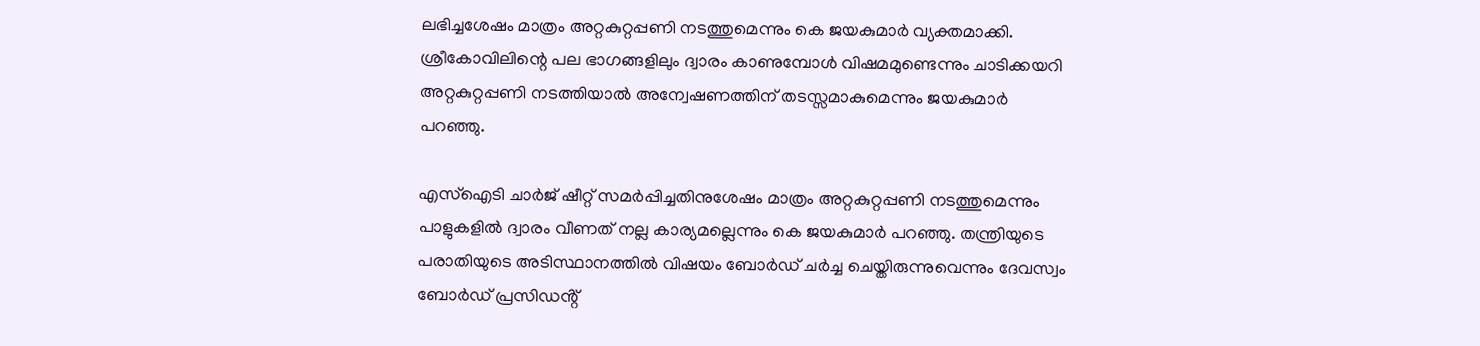ലഭിച്ചശേഷം മാത്രം അറ്റകുറ്റപ്പണി നടത്തുമെന്നും കെ ജയകുമാർ വ്യക്തമാക്കി. ശ്രീകോവിലിന്റെ പല ഭാഗങ്ങളിലും ദ്വാരം കാണുമ്പോൾ വിഷമമുണ്ടെന്നും ചാടിക്കയറി അറ്റകുറ്റപ്പണി നടത്തിയാൽ അന്വേഷണത്തിന് തടസ്സമാകുമെന്നും ജയകുമാർ പറഞ്ഞു.

എസ്ഐടി ചാർജ് ഷീറ്റ് സമർപ്പിച്ചതിനുശേഷം മാത്രം അറ്റകുറ്റപ്പണി നടത്തുമെന്നും പാളുകളിൽ ദ്വാരം വീണത് നല്ല കാര്യമല്ലെന്നും കെ ജയകുമാ‍ർ പറഞ്ഞു. തന്ത്രിയുടെ പരാതിയുടെ അടിസ്ഥാനത്തിൽ വിഷയം ബോർഡ് ചർച്ച ചെയ്തിരുന്നുവെന്നും ദേവസ്വം ബോർഡ് പ്രസിഡൻ്റ്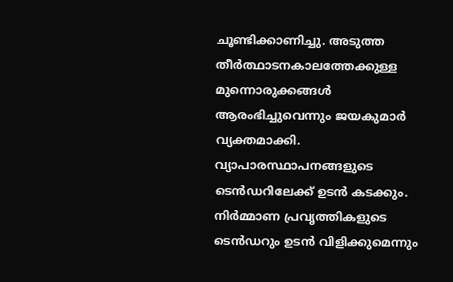ചൂണ്ടിക്കാണിച്ചു. അടുത്ത തീർത്ഥാടനകാലത്തേക്കുള്ള മുന്നൊരുക്കങ്ങൾ ആരംഭിച്ചുവെന്നും ജയകുമാർ വ്യക്തമാക്കി. വ്യാപാരസ്ഥാപനങ്ങളുടെ ടെൻഡറിലേക്ക് ഉടൻ കടക്കും. നിർമ്മാണ പ്രവൃത്തികളുടെ ടെൻഡറും ഉടൻ വിളിക്കുമെന്നും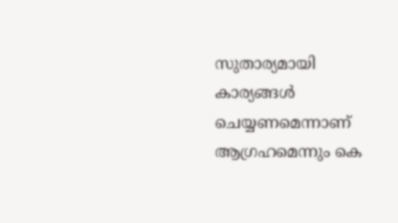സുതാര്യമായി കാര്യങ്ങൾ ചെയ്യണമെന്നാണ് ആഗ്രഹമെന്നും കെ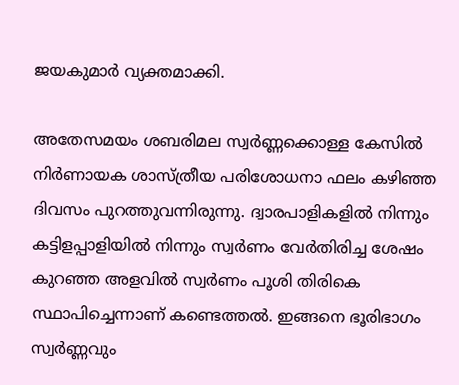ജയകുമാർ വ്യക്തമാക്കി.

അതേസമയം ശബരിമല സ്വര്‍ണ്ണക്കൊള്ള കേസില്‍ നിര്‍ണായക ശാസ്ത്രീയ പരിശോധനാ ഫലം കഴിഞ്ഞ ദിവസം പുറത്തുവന്നിരുന്നു. ദ്വാരപാളികളില്‍ നിന്നും കട്ടിളപ്പാളിയില്‍ നിന്നും സ്വര്‍ണം വേര്‍തിരിച്ച ശേഷം കുറഞ്ഞ അളവില്‍ സ്വര്‍ണം പൂശി തിരികെ സ്ഥാപിച്ചെന്നാണ് കണ്ടെത്തല്‍. ഇങ്ങനെ ഭൂരിഭാഗം സ്വര്‍ണ്ണവും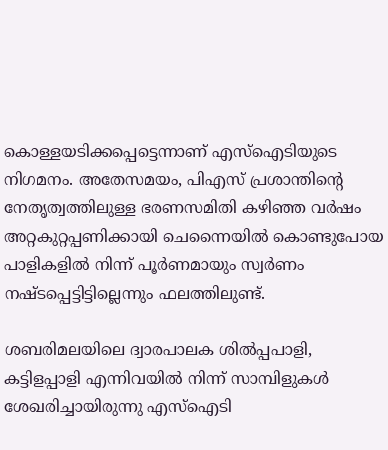കൊള്ളയടിക്കപ്പെട്ടെന്നാണ് എസ്ഐടിയുടെ നിഗമനം. അതേസമയം, പിഎസ് പ്രശാന്തിൻ്റെ നേതൃത്വത്തിലുള്ള ഭരണസമിതി കഴിഞ്ഞ വര്‍ഷം അറ്റകുറ്റപ്പണിക്കായി ചെന്നൈയില്‍ കൊണ്ടുപോയ പാളികളില്‍ നിന്ന് പൂര്‍ണമായും സ്വര്‍ണം നഷ്ടപ്പെട്ടിട്ടില്ലെന്നും ഫലത്തിലുണ്ട്.

ശബരിമലയിലെ ദ്വാരപാലക ശില്‍പ്പപാളി, കട്ടിളപ്പാളി എന്നിവയില്‍ നിന്ന് സാമ്പിളുകള്‍ ശേഖരിച്ചായിരുന്നു എസ്ഐടി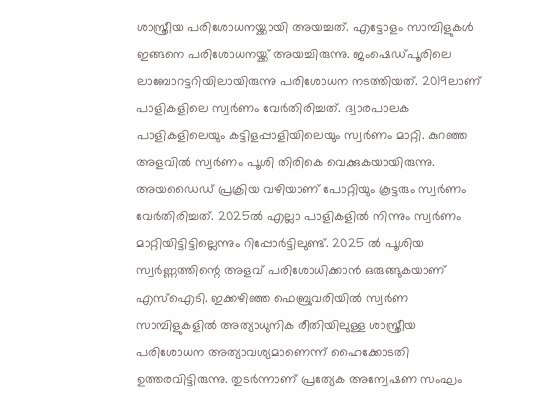ശാസ്ത്രീയ പരിശോധനയ്ക്കായി അയച്ചത്. എട്ടോളം സാമ്പിളുകള്‍ ഇങ്ങനെ പരിശോധനയ്ക്ക് അയച്ചിരുന്നു. ജംഷെഡ്പൂരിലെ ലാബോറട്ടറിയിലായിരുന്നു പരിശോധന നടത്തിയത്. 2019ലാണ് പാളികളിലെ സ്വര്‍ണം വേര്‍തിരിച്ചത്. ദ്വാരപാലക പാളികളിലെയും കട്ടിളപ്പാളിയിലെയും സ്വര്‍ണം മാറ്റി. കുറഞ്ഞ അളവില്‍ സ്വര്‍ണം പൂശി തിരികെ വെക്കുകയായിരുന്നു. അയഡൈഡ് പ്രക്രിയ വഴിയാണ് പോറ്റിയും കൂട്ടരും സ്വര്‍ണം വേര്‍തിരിച്ചത്. 2025ല്‍ എല്ലാ പാളികളില്‍ നിന്നും സ്വര്‍ണം മാറ്റിയിട്ടിട്ടില്ലെന്നും റിപ്പോര്‍ട്ടിലുണ്ട്. 2025 ല്‍ പൂശിയ സ്വര്‍ണ്ണത്തിന്റെ അളവ് പരിശോധിക്കാന്‍ ഒരുങ്ങുകയാണ് എസ്ഐടി. ഇക്കഴിഞ്ഞ ഫെബ്രുവരിയില്‍ സ്വര്‍ണ സാമ്പിളുകളില്‍ അത്യാധുനിക രീതിയിലുള്ള ശാസ്ത്രീയ പരിശോധന അത്യാവശ്യമാണെന്ന് ഹൈക്കോടതി ഉത്തരവിട്ടിരുന്നു. തുടര്‍ന്നാണ് പ്രത്യേക അന്വേഷണ സംഘം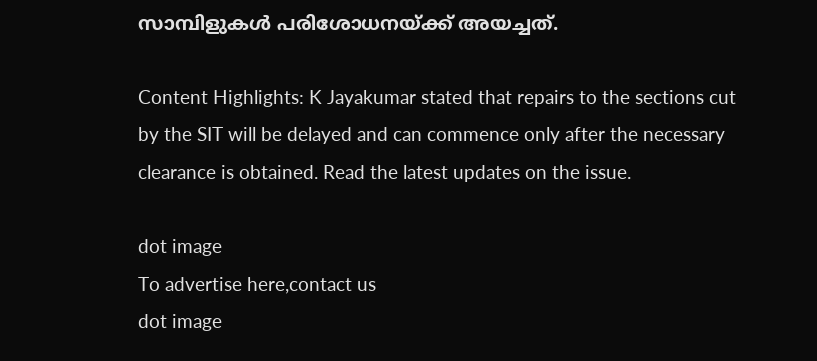സാമ്പിളുകള്‍ പരിശോധനയ്ക്ക് അയച്ചത്.

Content Highlights: K Jayakumar stated that repairs to the sections cut by the SIT will be delayed and can commence only after the necessary clearance is obtained. Read the latest updates on the issue.

dot image
To advertise here,contact us
dot image